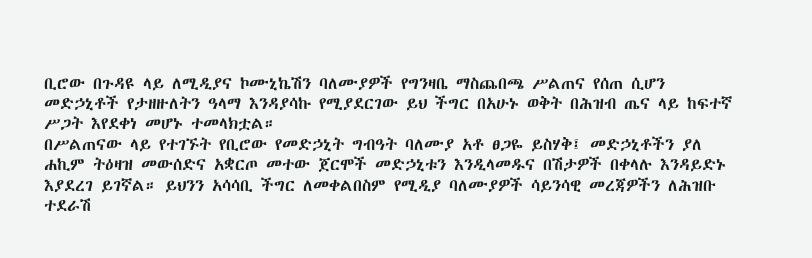ቢሮው በጉዳዩ ላይ ለሚዲያና ኮሙኒኬሽን ባለሙያዎች የግንዛቤ ማስጨበጫ ሥልጠና የሰጠ ሲሆን መድኃኒቶች የታዘዙለትን ዓላማ እንዳያሳኩ የሚያደርገው ይህ ችግር በአሁኑ ወቅት በሕዝብ ጤና ላይ ከፍተኛ ሥጋት እየደቀነ መሆኑ ተመላክቷል።
በሥልጠናው ላይ የተገኙት የቢሮው የመድኃኒት ግብዓት ባለሙያ አቶ ፀጋዬ ይስሃቅ፤ መድኃኒቶችን ያለ ሐኪም ትዕዛዝ መውሰድና አቋርጦ መተው ጀርሞች መድኃኒቱን እንዲላመዱና በሽታዎች በቀላሉ እንዳይድኑ እያደረገ ይገኛል። ይህንን አሳሳቢ ችግር ለመቀልበስም የሚዲያ ባለሙያዎች ሳይንሳዊ መረጃዎችን ለሕዝቡ ተደራሽ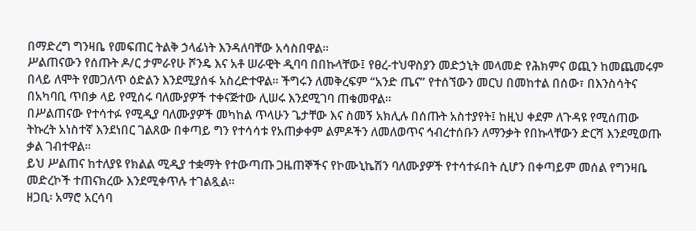በማድረግ ግንዛቤ የመፍጠር ትልቅ ኃላፊነት እንዳለባቸው አሳስበዋል።
ሥልጠናውን የሰጡት ዶ/ር ታምራየሁ ሾንዴ እና አቶ ሠራዊት ዲባባ በበኩላቸው፤ የፀረ-ተህዋስያን መድኃኒት መላመድ የሕክምና ወጪን ከመጨመሩም በላይ ለሞት የመጋለጥ ዕድልን እንደሚያሰፋ አስረድተዋል። ችግሩን ለመቅረፍም “አንድ ጤና” የተሰኘውን መርህ በመከተል በሰው፣ በእንስሳትና በአካባቢ ጥበቃ ላይ የሚሰሩ ባለሙያዎች ተቀናጅተው ሊሠሩ እንደሚገባ ጠቁመዋል።
በሥልጠናው የተሳተፉ የሚዲያ ባለሙያዎች መካከል ጥላሁን ጌታቸው እና ስመኝ አክሊሉ በሰጡት አስተያየት፤ ከዚህ ቀደም ለጉዳዩ የሚሰጠው ትኩረት አነስተኛ እንደነበር ገልጸው በቀጣይ ግን የተሳሳቱ የአጠቃቀም ልምዶችን ለመለወጥና ኅብረተሰቡን ለማንቃት የበኩላቸውን ድርሻ እንደሚወጡ ቃል ገብተዋል።
ይህ ሥልጠና ከተለያዩ የክልል ሚዲያ ተቋማት የተውጣጡ ጋዜጠኞችና የኮሙኒኬሽን ባለሙያዎች የተሳተፉበት ሲሆን በቀጣይም መሰል የግንዛቤ መድረኮች ተጠናክረው እንደሚቀጥሉ ተገልጿል።
ዘጋቢ፡ አማሮ አርሳባ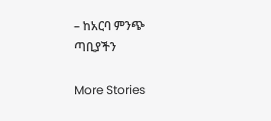– ከአርባ ምንጭ ጣቢያችን

More Stories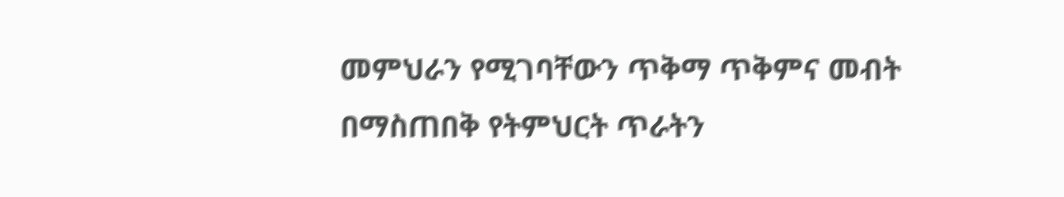መምህራን የሚገባቸውን ጥቅማ ጥቅምና መብት በማስጠበቅ የትምህርት ጥራትን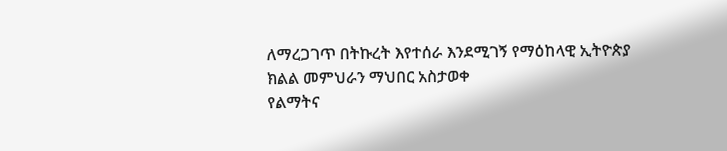ለማረጋገጥ በትኩረት እየተሰራ እንደሚገኝ የማዕከላዊ ኢትዮጵያ ክልል መምህራን ማህበር አስታወቀ
የልማትና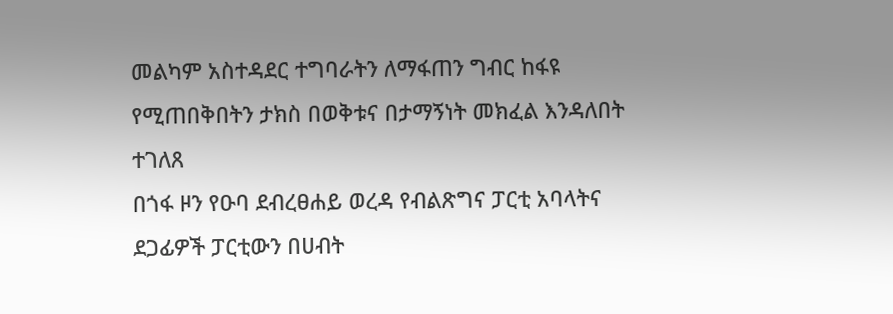መልካም አስተዳደር ተግባራትን ለማፋጠን ግብር ከፋዩ የሚጠበቅበትን ታክስ በወቅቱና በታማኝነት መክፈል እንዳለበት ተገለጸ
በጎፋ ዞን የዑባ ደብረፀሐይ ወረዳ የብልጽግና ፓርቲ አባላትና ደጋፊዎች ፓርቲውን በሀብት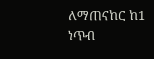ለማጠናከር ከ1 ነጥብ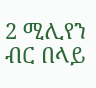2 ሚሊየን ብር በላይ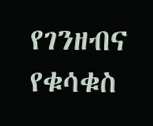የገንዘብና የቁሳቁስ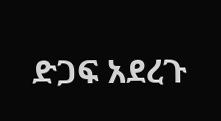ድጋፍ አደረጉ